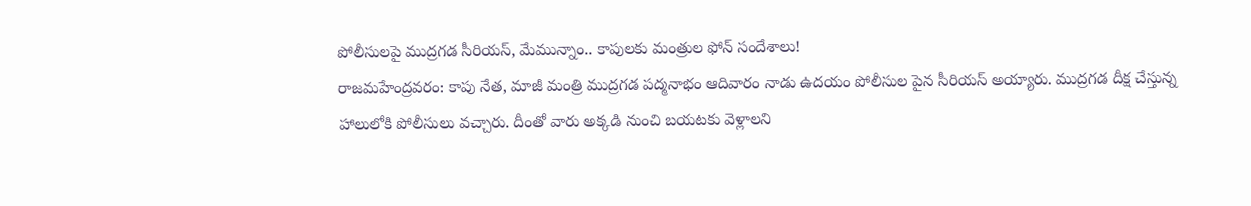పోలీసులపై ముద్రగడ సీరియస్, మేమున్నాం.. కాపులకు మంత్రుల ఫోన్ సందేశాలు!
రాజమహేంద్రవరం: కాపు నేత, మాజీ మంత్రి ముద్రగడ పద్మనాభం ఆదివారం నాడు ఉదయం పోలీసుల పైన సీరియస్ అయ్యారు. ముద్రగడ దీక్ష చేస్తున్న హాలులోకి పోలీసులు వచ్చారు. దీంతో వారు అక్కడి నుంచి బయటకు వెళ్లాలని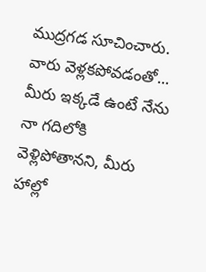ముద్రగడ సూచించారు.
వారు వెళ్లకపోవడంతో... మీరు ఇక్కడే ఉంటే నేను నా గదిలోకి వెళ్లిపోతానని, మీరు హాల్లో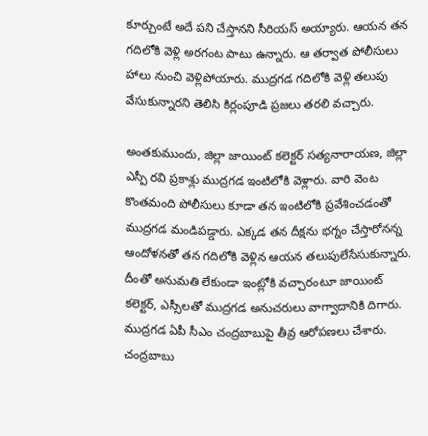కూర్చుంటే అదే పని చేస్తానని సీరియస్ అయ్యారు. ఆయన తన గదిలోకి వెళ్లి అరగంట పాటు ఉన్నారు. ఆ తర్వాత పోలీసులు హాలు నుంచి వెళ్లిపోయారు. ముద్రగడ గదిలోకి వెళ్లి తలుపు వేసుకున్నారని తెలిసి కిర్లంపూడి ప్రజలు తరలి వచ్చారు.

అంతకుముందు, జిల్లా జాయింట్ కలెక్టర్ సత్యనారాయణ, జిల్లా ఎస్పీ రవి ప్రకాశ్లు ముద్రగడ ఇంటిలోకి వెళ్లారు. వారి వెంట కొంతమంది పోలీసులు కూడా తన ఇంటిలోకి ప్రవేశించడంతో ముద్రగడ మండిపడ్డారు. ఎక్కడ తన దీక్షను భగ్నం చేస్తారోనన్న ఆందోళనతో తన గదిలోకి వెళ్లిన ఆయన తలుపులేసేసుకున్నారు. దీంతో అనుమతి లేకుండా ఇంట్లోకి వచ్చారంటూ జాయింట్ కలెక్టర్, ఎస్సీలతో ముద్రగడ అనుచరులు వాగ్వాదానికి దిగారు.
ముద్రగడ ఏపీ సీఎం చంద్రబాబుపై తీవ్ర ఆరోపణలు చేశారు. చంద్రబాబు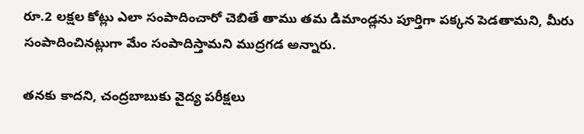రూ.2 లక్షల కోట్లు ఎలా సంపాదించారో చెబితే తాము తమ డిమాండ్లను పూర్తిగా పక్కన పెడతామని, మీరు సంపాదించినట్లుగా మేం సంపాదిస్తామని ముద్రగడ అన్నారు.

తనకు కాదని, చంద్రబాబుకు వైద్య పరీక్షలు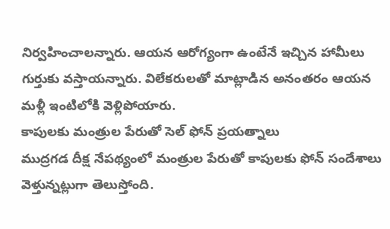నిర్వహించాలన్నారు. ఆయన ఆరోగ్యంగా ఉంటేనే ఇచ్చిన హామీలు గుర్తుకు వస్తాయన్నారు. విలేకరులతో మాట్లాడిన అనంతరం ఆయన మళ్లీ ఇంటిలోకి వెళ్లిపోయారు.
కాపులకు మంత్రుల పేరుతో సెల్ ఫోన్ ప్రయత్నాలు
ముద్రగడ దీక్ష నేపథ్యంలో మంత్రుల పేరుతో కాపులకు ఫోన్ సందేశాలు వెళ్తున్నట్లుగా తెలుస్తోంది.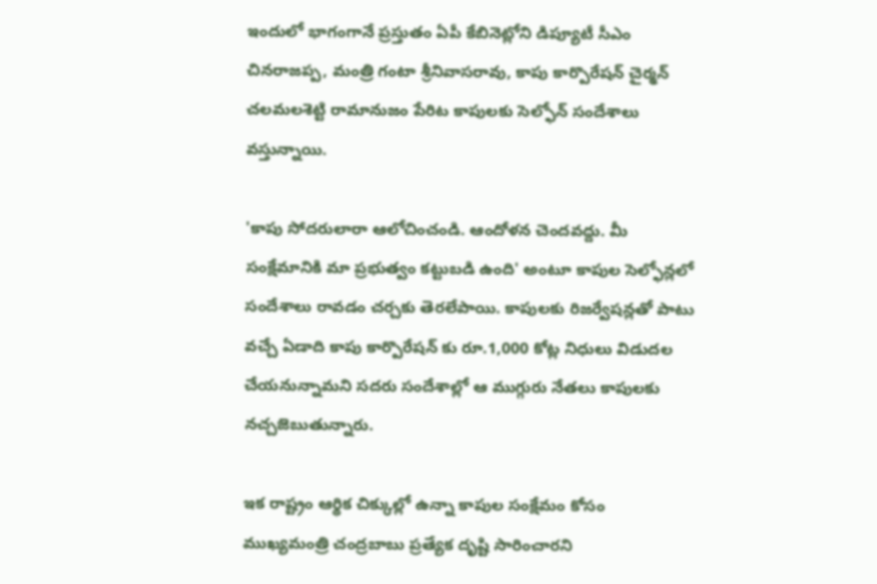ఇందులో భాగంగానే ప్రస్తుతం ఏపీ కేబినెట్లోని డిప్యూటీ సీఎం చినరాజప్ప, మంత్రి గంటా శ్రీనివాసరావు, కాపు కార్పొరేషన్ చైర్మన్ చలమలశెట్టి రామానుజం పేరిట కాపులకు సెల్ఫోన్ సందేశాలు వస్తున్నాయి.

'కాపు సోదరులారా ఆలోచించండి. ఆందోళన చెందవద్దు. మీ సంక్షేమానికి మా ప్రభుత్వం కట్టుబడి ఉంది' అంటూ కాపుల సెల్ఫోన్లలో సందేశాలు రావడం చర్చకు తెరలేపాయి. కాపులకు రిజర్వేషన్లతో పాటు వచ్చే ఏడాది కాపు కార్పొరేషన్ కు రూ.1,000 కోట్ల నిధులు విడుదల చేయనున్నామని సదరు సందేశాల్లో ఆ ముగ్గురు నేతలు కాపులకు నచ్చజెబుతున్నారు.

ఇక రాష్ట్రం ఆర్థిక చిక్కుల్లో ఉన్నా కాపుల సంక్షేమం కోసం ముఖ్యమంత్రి చంద్రబాబు ప్రత్యేక దృష్టి సారించారని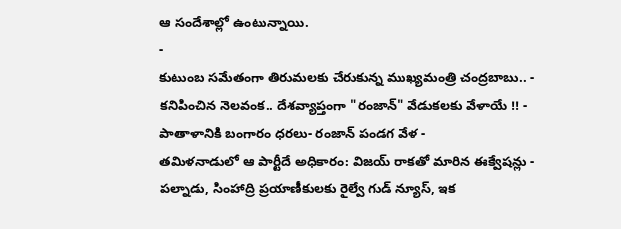ఆ సందేశాల్లో ఉంటున్నాయి.
-
కుటుంబ సమేతంగా తిరుమలకు చేరుకున్న ముఖ్యమంత్రి చంద్రబాబు.. -
కనిపించిన నెలవంక.. దేశవ్యాప్తంగా "రంజాన్" వేడుకలకు వేళాయే !! -
పాతాళానికి బంగారం ధరలు- రంజాన్ పండగ వేళ -
తమిళనాడులో ఆ పార్టీదే అధికారం: విజయ్ రాకతో మారిన ఈక్వేషన్లు -
పల్నాడు, సింహాద్రి ప్రయాణీకులకు రైల్వే గుడ్ న్యూస్, ఇక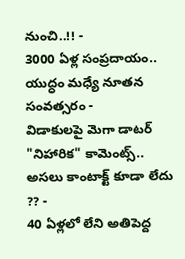నుంచి..!! -
3000 ఏళ్ల సంప్రదాయం.. యుద్ధం మధ్యే నూతన సంవత్సరం -
విడాకులపై మెగా డాటర్ "నిహారిక" కామెంట్స్.. అసలు కాంటాక్ట్ కూడా లేదు ?? -
40 ఏళ్లలో లేని అతిపెద్ద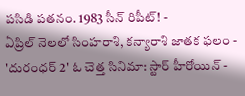పసిడి పతనం. 1983 సీన్ రిపీట్! -
ఏప్రిల్ నెలలో సింహరాశి, కన్యారాశి జాతక ఫలం -
'దురంధర్ 2' ఓ చెత్త సినిమా: స్టార్ హీరోయిన్ -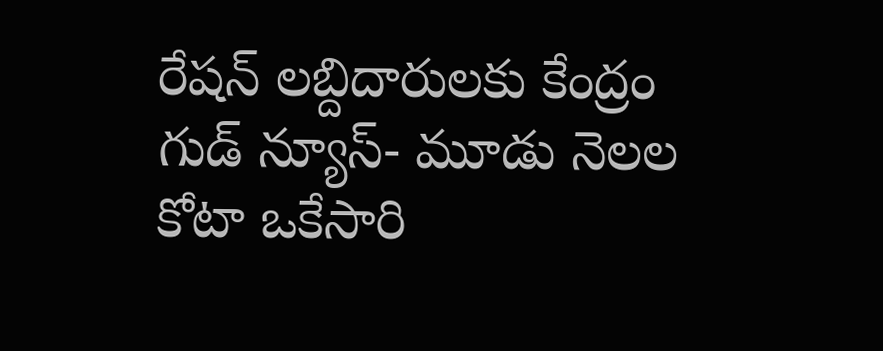రేషన్ లబ్దిదారులకు కేంద్రం గుడ్ న్యూస్- మూడు నెలల కోటా ఒకేసారి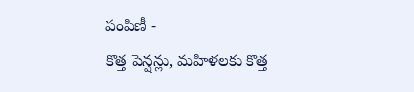పంపిణీ -
కొత్త పెన్షన్లు, మహిళలకు కొత్త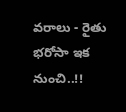వరాలు - రైతు భరోసా ఇక నుంచి..!!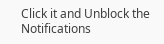Click it and Unblock the Notifications